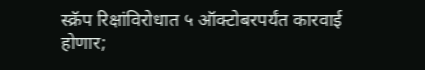स्क्रॅप रिक्षांविरोधात ५ ऑक्टोबरपर्यंत कारवाई होणार;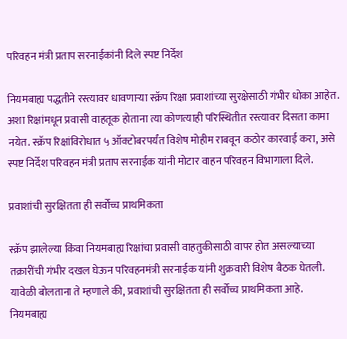परिवहन मंत्री प्रताप सरनाईकांनी दिले स्पष्ट निर्देश

नियमबाह्य पद्धतीने रस्त्यावर धावणाऱ्या स्क्रॅप रिक्षा प्रवाशांच्या सुरक्षेसाठी गंभीर धोका आहेत. अशा रिक्षांमधून प्रवासी वाहतूक होताना त्या कोणत्याही परिस्थितीत रस्त्यावर दिसता कामा नयेत. स्क्रॅप रिक्षांविरोधात ५ ऑक्टोबरपर्यंत विशेष मोहीम राबवून कठोर कारवाई करा, असे स्पष्ट निर्देश परिवहन मंत्री प्रताप सरनाईक यांनी मोटार वाहन परिवहन विभागाला दिले.

प्रवाशांची सुरक्षितता ही सर्वोच्च प्राथमिकता

स्क्रॅप झालेल्या किंवा नियमबाह्य रिक्षांचा प्रवासी वाहतुकीसाठी वापर होत असल्याच्या तक्रारींची गंभीर दखल घेऊन परिवहनमंत्री सरनाईक यांनी शुक्रवारी विशेष बैठक घेतली. यावेळी बोलताना ते म्हणाले की, प्रवाशांची सुरक्षितता ही सर्वोच्च प्राथमिकता आहे. नियमबाह्य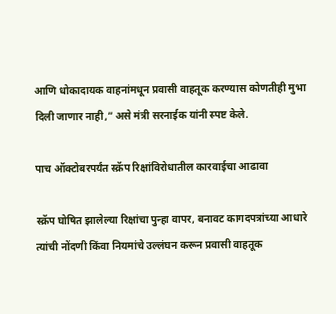आणि धोकादायक वाहनांमधून प्रवासी वाहतूक करण्यास कोणतीही मुभा दिली जाणार नाही,” असे मंत्री सरनाईक यांनी स्पष्ट केले.

पाच ऑक्टोबरपर्यंत स्क्रॅप रिक्षांविरोधातील कारवाईचा आढावा

स्क्रॅप घोषित झालेल्या रिक्षांचा पुन्हा वापर, बनावट कागदपत्रांच्या आधारे त्यांची नोंदणी किंवा नियमांचे उल्लंघन करून प्रवासी वाहतूक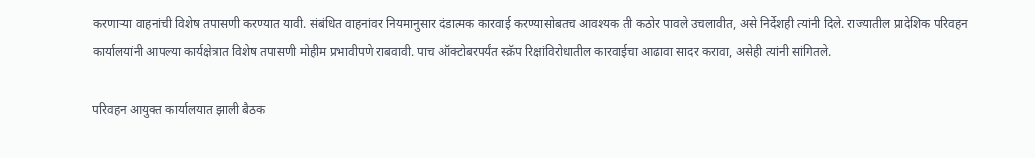करणाऱ्या वाहनांची विशेष तपासणी करण्यात यावी. संबंधित वाहनांवर नियमानुसार दंडात्मक कारवाई करण्यासोबतच आवश्यक ती कठोर पावले उचलावीत, असे निर्देशही त्यांनी दिले. राज्यातील प्रादेशिक परिवहन कार्यालयांनी आपल्या कार्यक्षेत्रात विशेष तपासणी मोहीम प्रभावीपणे राबवावी. पाच ऑक्टोबरपर्यंत स्क्रॅप रिक्षांविरोधातील कारवाईचा आढावा सादर करावा, असेही त्यांनी सांगितले.

परिवहन आयुक्त कार्यालयात झाली बैठक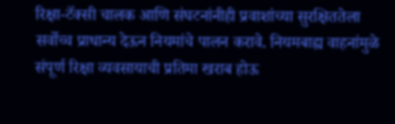रिक्षा-टॅक्सी चालक आणि संघटनांनीही प्रवाशांच्या सुरक्षिततेला सर्वोच्च प्राधान्य देऊन नियमांचे पालन करावे. नियमबाह्य वाहनांमुळे संपूर्ण रिक्षा व्यवसायाची प्रतिमा खराब होऊ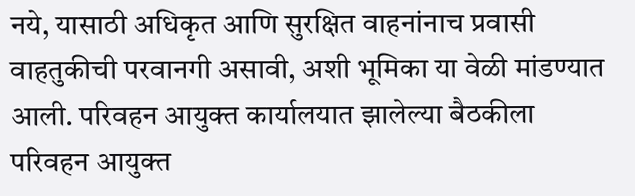नये, यासाठी अधिकृत आणि सुरक्षित वाहनांनाच प्रवासी वाहतुकीची परवानगी असावी, अशी भूमिका या वेळी मांडण्यात आली. परिवहन आयुक्त कार्यालयात झालेल्या बैठकीला परिवहन आयुक्त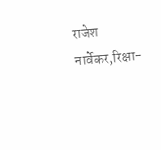राजेश नार्वेकर,रिक्षा-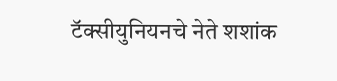टॅक्सीयुनियनचे नेते शशांक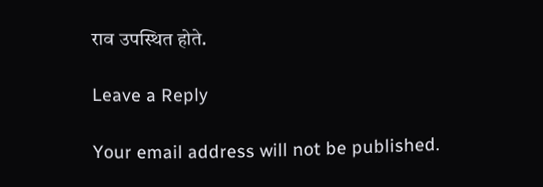राव उपस्थित होते.

Leave a Reply

Your email address will not be published.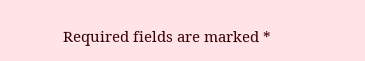Required fields are marked *